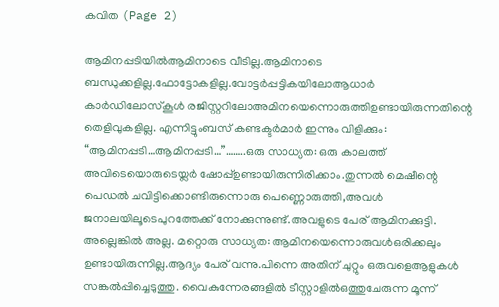കവിത (Page 2)

ആമിനപ്പടിയിൽആമിനാടെ വീടില്ല.ആമിനാടെ ബന്ധുക്കളില്ല.ഫോട്ടോകളില്ല.വോട്ടർപ്പട്ടികയിലോആധാർ കാർഡിലോസ്കൂൾ രജിസ്റ്ററിലോഅമിനയെന്നൊരുത്തിഉണ്ടായിരുന്നതിന്റെ തെളിവുകളില്ല. എന്നിട്ടുംബസ് കണ്ടക്ടർമാർ ഇന്നും വിളിക്കും: “ആമിനപ്പടി…ആമിനപ്പടി…”……..ഒരു സാധ്യത: ഒരു കാലത്ത് അവിടെയൊരുടെയ്ലർ ഷോപ്പ്ഉണ്ടായിരുന്നിരിക്കാം.തുന്നൽ മെഷീന്റെ പെഡൽ ചവിട്ടിക്കൊണ്ടിരുന്നൊരു പെണ്ണൊരുത്തി,അവൾ ജനാലയിലൂടെപുറത്തേക്ക് നോക്കുന്നുണ്ട്.അവളുടെ പേര് ആമിനക്കുട്ടി. അല്ലെങ്കിൽ അല്ല. മറ്റൊരു സാധ്യത: ആമിനയെന്നൊരുവൾഒരിക്കലും ഉണ്ടായിരുന്നില്ല.ആദ്യം പേര് വന്നു.പിന്നെ അതിന് ചുറ്റും ഒരുവളെആളുകൾ സങ്കൽപ്പിച്ചെടുത്തു. വൈകുന്നേരങ്ങളിൽ ടീസ്റ്റാളിൽഒത്തുചേരുന്ന മൂന്ന്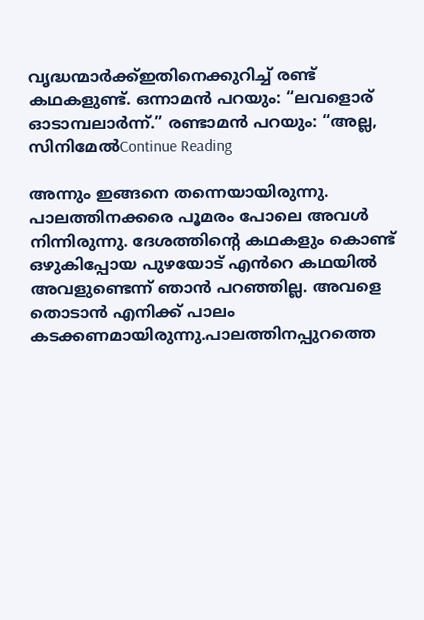വൃദ്ധന്മാർക്ക്ഇതിനെക്കുറിച്ച് രണ്ട് കഥകളുണ്ട്. ഒന്നാമൻ പറയും: “ലവളൊര് ഓടാമ്പലാർന്ന്.” രണ്ടാമൻ പറയും: “അല്ല, സിനിമേൽContinue Reading

അന്നും ഇങ്ങനെ തന്നെയായിരുന്നു. പാലത്തിനക്കരെ പൂമരം പോലെ അവൾ നിന്നിരുന്നു. ദേശത്തിന്റെ കഥകളും കൊണ്ട് ഒഴുകിപ്പോയ പുഴയോട് എൻറെ കഥയിൽ അവളുണ്ടെന്ന് ഞാൻ പറഞ്ഞില്ല. അവളെ തൊടാൻ എനിക്ക് പാലം കടക്കണമായിരുന്നു.പാലത്തിനപ്പുറത്തെ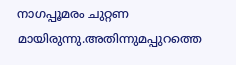നാഗപ്പൂമരം ചുറ്റണ മായിരുന്നു.അതിന്നുമപ്പുറത്തെ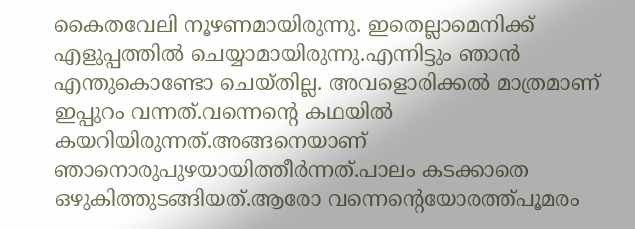കൈതവേലി നൂഴണമായിരുന്നു. ഇതെല്ലാമെനിക്ക് എളുപ്പത്തിൽ ചെയ്യാമായിരുന്നു.എന്നിട്ടും ഞാൻ എന്തുകൊണ്ടോ ചെയ്തില്ല. അവളൊരിക്കൽ മാത്രമാണ് ഇപ്പുറം വന്നത്.വന്നെൻ്റെ കഥയിൽ കയറിയിരുന്നത്.അങ്ങനെയാണ് ഞാനൊരുപുഴയായിത്തീർന്നത്.പാലം കടക്കാതെ ഒഴുകിത്തുടങ്ങിയത്.ആരോ വന്നെൻ്റെയോരത്ത്പൂമരം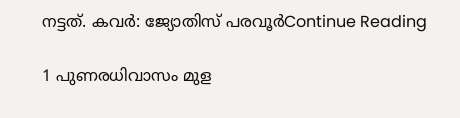നട്ടത്. കവര്‍: ജ്യോതിസ് പരവൂര്‍Continue Reading

1 പുണരധിവാസം മുള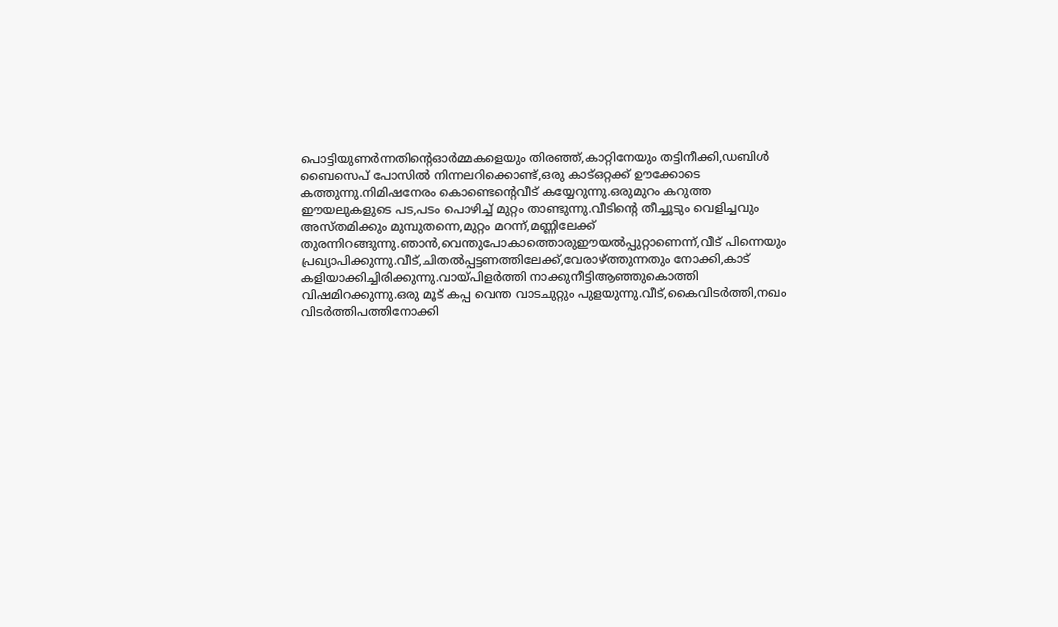പൊട്ടിയുണർന്നതിൻ്റെഓർമ്മകളെയും തിരഞ്ഞ്,കാറ്റിനേയും തട്ടിനീക്കി,ഡബിൾ ബൈസെപ് പോസിൽ നിന്നലറിക്കൊണ്ട്,ഒരു കാട്ഒറ്റക്ക് ഊക്കോടെ കത്തുന്നു.നിമിഷനേരം കൊണ്ടെൻ്റെവീട് കയ്യേറുന്നു.ഒരുമുറം കറുത്ത ഈയലുകളുടെ പട,പടം പൊഴിച്ച് മുറ്റം താണ്ടുന്നു.വീടിൻ്റെ തീച്ചൂടും വെളിച്ചവും അസ്തമിക്കും മുമ്പുതന്നെ,മുറ്റം മറന്ന്,മണ്ണിലേക്ക് തുരന്നിറങ്ങുന്നു.ഞാൻ,വെന്തുപോകാത്തൊരുഈയൽപ്പുറ്റാണെന്ന്,വീട് പിന്നെയും പ്രഖ്യാപിക്കുന്നു.വീട്,ചിതൽപ്പട്ടണത്തിലേക്ക്,വേരാഴ്ത്തുന്നതും നോക്കി,കാട് കളിയാക്കിച്ചിരിക്കുന്നു.വായ്പിളർത്തി നാക്കുനീട്ടിആഞ്ഞുകൊത്തി വിഷമിറക്കുന്നു.ഒരു മൂട് കപ്പ വെന്ത വാടചുറ്റും പുളയുന്നു.വീട്,കൈവിടർത്തി,നഖം വിടർത്തിപത്തിനോക്കി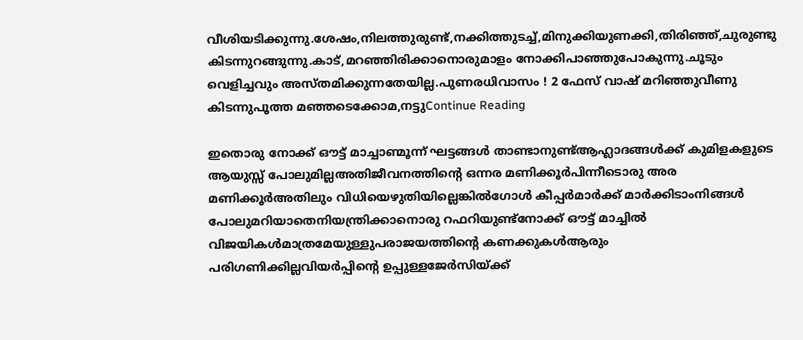വീശിയടിക്കുന്നു.ശേഷം,നിലത്തുരുണ്ട്,നക്കിത്തുടച്ച്,മിനുക്കിയുണക്കി,തിരിഞ്ഞ്,ചുരുണ്ടു കിടന്നുറങ്ങുന്നു.കാട്,മറഞ്ഞിരിക്കാനൊരുമാളം നോക്കിപാഞ്ഞുപോകുന്നു.ചൂടും വെളിച്ചവും അസ്തമിക്കുന്നതേയില്ല.പുണരധിവാസം ! 2 ഫേസ് വാഷ് മറിഞ്ഞുവീണു കിടന്നുപൂത്ത മഞ്ഞടെക്കോമ,നട്ടുContinue Reading

ഇതൊരു നോക്ക് ഔട്ട് മാച്ചാണ്മൂന്ന് ഘട്ടങ്ങൾ താണ്ടാനുണ്ട്ആഹ്ലാദങ്ങൾക്ക് കുമിളകളുടെ ആയുസ്സ് പോലുമില്ലഅതിജീവനത്തിന്റെ ഒന്നര മണിക്കൂർപിന്നീടൊരു അര മണിക്കൂർഅതിലും വിധിയെഴുതിയില്ലെങ്കിൽഗോൾ കീപ്പർമാർക്ക് മാർക്കിടാംനിങ്ങൾ പോലുമറിയാതെനിയന്ത്രിക്കാനൊരു റഫറിയുണ്ട്നോക്ക് ഔട്ട് മാച്ചിൽ വിജയികൾമാത്രമേയുള്ളുപരാജയത്തിന്റെ കണക്കുകൾആരും പരിഗണിക്കില്ലവിയർപ്പിന്റെ ഉപ്പുള്ളജേർസിയ്ക്ക്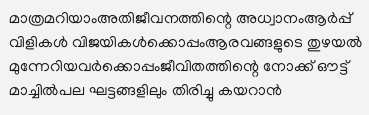മാത്രമറിയാംഅതിജീവനത്തിന്റെ അധ്വാനംആർപ്പ് വിളികൾ വിജയികൾക്കൊപ്പംആരവങ്ങളുടെ തുഴയൽ മുന്നേറിയവർക്കൊപ്പംജീവിതത്തിന്റെ നോക്ക് ഔട്ട് മാച്ചിൽപല ഘട്ടങ്ങളിലും തിരിച്ചു കയറാൻ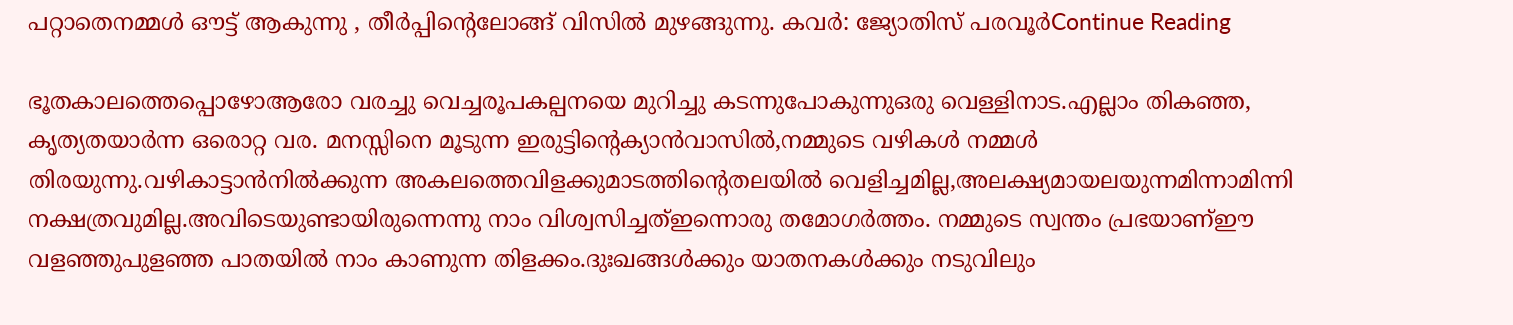പറ്റാതെനമ്മൾ ഔട്ട് ആകുന്നു , തീർപ്പിന്റെലോങ്ങ് വിസിൽ മുഴങ്ങുന്നു. കവർ: ജ്യോതിസ് പരവൂർContinue Reading

ഭൂതകാലത്തെപ്പൊഴോആരോ വരച്ചു വെച്ചരൂപകല്പനയെ മുറിച്ചു കടന്നുപോകുന്നുഒരു വെള്ളിനാട.എല്ലാം തികഞ്ഞ, കൃത്യതയാർന്ന ഒരൊറ്റ വര. മനസ്സിനെ മൂടുന്ന ഇരുട്ടിൻ്റെക്യാൻവാസിൽ,നമ്മുടെ വഴികൾ നമ്മൾ തിരയുന്നു.വഴികാട്ടാൻനിൽക്കുന്ന അകലത്തെവിളക്കുമാടത്തിന്റെതലയിൽ വെളിച്ചമില്ല,അലക്ഷ്യമായലയുന്നമിന്നാമിന്നി നക്ഷത്രവുമില്ല.അവിടെയുണ്ടായിരുന്നെന്നു നാം വിശ്വസിച്ചത്ഇന്നൊരു തമോഗർത്തം. നമ്മുടെ സ്വന്തം പ്രഭയാണ്ഈ വളഞ്ഞുപുളഞ്ഞ പാതയിൽ നാം കാണുന്ന തിളക്കം.ദുഃഖങ്ങൾക്കും യാതനകൾക്കും നടുവിലും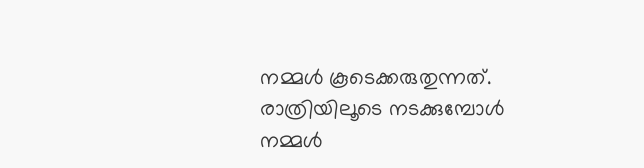നമ്മൾ കൂടെക്കരുതുന്നത്. രാത്രിയിലൂടെ നടക്കുമ്പോൾ നമ്മൾ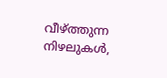വീഴ്ത്തുന്ന നിഴലുകൾ,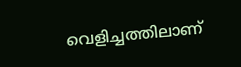വെളിച്ചത്തിലാണ്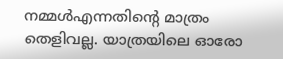നമ്മൾഎന്നതിന്റെ മാത്രം തെളിവല്ല. യാത്രയിലെ ഓരോ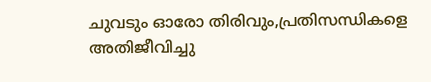ചുവടും ഓരോ തിരിവും,പ്രതിസന്ധികളെ അതിജീവിച്ചു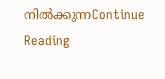നിൽക്കുന്നContinue Reading